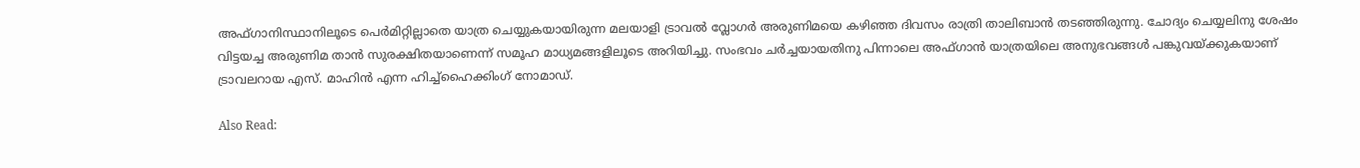അഫ്ഗാനിസ്ഥാനിലൂടെ പെര്‍മിറ്റില്ലാതെ യാത്ര ചെയ്യുകയായിരുന്ന മലയാളി ട്രാവല്‍ വ്ലോഗര്‍ അരുണിമയെ കഴിഞ്ഞ ദിവസം രാത്രി താലിബാന്‍ തടഞ്ഞിരുന്നു. ചോദ്യം ചെയ്യലിനു ശേഷം വിട്ടയച്ച അരുണിമ താന്‍ സുരക്ഷിതയാണെന്ന് സമൂഹ മാധ്യമങ്ങളിലൂടെ അറിയിച്ചു. സംഭവം ചര്‍ച്ചയായതിനു പിന്നാലെ അഫ്ഗാന്‍ യാത്രയിലെ അനുഭവങ്ങള്‍ പങ്കുവയ്ക്കുകയാണ് ട്രാവലറായ എസ്. മാഹിന്‍ എന്ന ഹിച്ച്‌ഹൈക്കിംഗ് നോമാഡ്.

Also Read: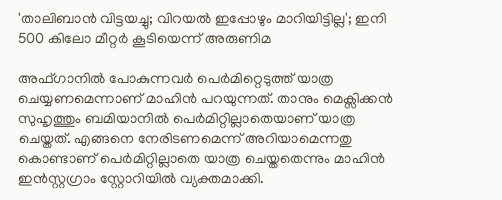'താലിബാന്‍ വിട്ടയച്ചു; വിറയല്‍ ഇപ്പോഴും മാറിയിട്ടില്ല'; ഇനി 500 കിലോ മീറ്റര്‍ കൂടിയെന്ന് അരുണിമ

അഫ്ഗാനില്‍ പോകുന്നവര്‍ പെര്‍മിറ്റെടുത്ത് യാത്ര ചെയ്യണമെന്നാണ് മാഹിന്‍ പറയുന്നത്. താനും മെക്സിക്കന്‍ സുഹൃത്തും ബമിയാനില്‍ പെര്‍മിറ്റില്ലാതെയാണ് യാത്ര ചെയ്തത്. എങ്ങനെ നേരിടണമെന്ന് അറിയാമെന്നതു കൊണ്ടാണ് പെര്‍മിറ്റില്ലാതെ യാത്ര ചെയ്തതെന്നും മാഹിന്‍ ഇന്‍സ്റ്റഗ്രാം സ്റ്റോറിയില്‍ വ്യക്തമാക്കി.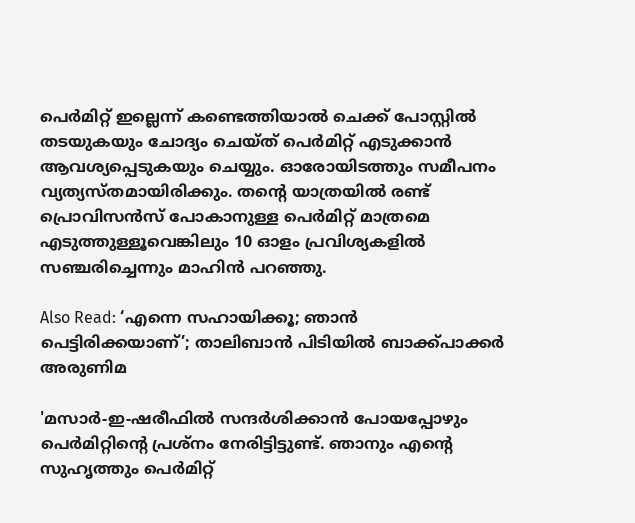പെര്‍മിറ്റ് ഇല്ലെന്ന് കണ്ടെത്തിയാല്‍ ചെക്ക് പോസ്റ്റില്‍ തടയുകയും ചോദ്യം ചെയ്ത് പെര്‍മിറ്റ് എടുക്കാന്‍ ആവശ്യപ്പെടുകയും ചെയ്യും. ഓരോയിടത്തും സമീപനം വ്യത്യസ്തമായിരിക്കും. തന്‍റെ യാത്രയില്‍ രണ്ട് പ്രൊവിസന്‍സ് പോകാനുള്ള പെര്‍മിറ്റ് മാത്രമെ എടുത്തുള്ളൂവെങ്കിലും 10 ഓളം പ്രവിശ്യകളില്‍ സഞ്ചരിച്ചെന്നും മാഹിന്‍ പറഞ്ഞു.

Also Read: ‘എന്നെ സഹായിക്കൂ; ഞാന്‍ പെട്ടിരിക്കയാണ്’; താലിബാന്‍ പിടിയില്‍ ബാക്ക്പാക്കർ അരുണിമ

'മസാർ-ഇ-ഷരീഫിൽ സന്ദർശിക്കാൻ പോയപ്പോഴും പെർമിറ്റിന്റെ പ്രശ്നം നേരിട്ടിട്ടുണ്ട്. ഞാനും എന്റെ സുഹൃത്തും പെർമിറ്റ്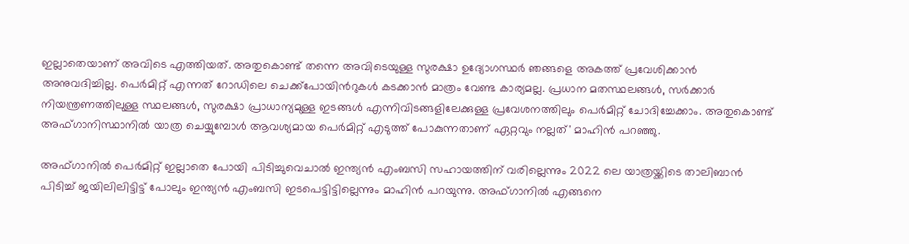ഇല്ലാതെയാണ് അവിടെ എത്തിയത്. അതുകൊണ്ട് തന്നെ അവിടെയുള്ള സുരക്ഷാ ഉദ്യോഗസ്ഥർ ഞങ്ങളെ അകത്ത് പ്രവേശിക്കാൻ അനുവദിച്ചില്ല. പെർമിറ്റ് എന്നത് റോഡിലെ ചെക്ക്പോയിന്‍റുകള്‍ കടക്കാൻ മാത്രം വേണ്ട കാര്യമല്ല. പ്രധാന മതസ്ഥലങ്ങൾ, സർക്കാർ നിയന്ത്രണത്തിലുള്ള സ്ഥലങ്ങൾ, സുരക്ഷാ പ്രാധാന്യമുള്ള ഇടങ്ങൾ എന്നിവിടങ്ങളിലേക്കുള്ള പ്രവേശനത്തിലും പെർമിറ്റ് ചോദിച്ചേക്കാം. അതുകൊണ്ട് അഫ്ഗാനിസ്ഥാനിൽ യാത്ര ചെയ്യുമ്പോൾ ആവശ്യമായ പെർമിറ്റ് എടുത്ത് പോകുന്നതാണ് ഏറ്റവും നല്ലത്' മാഹിന്‍ പറഞ്ഞു.

അഫ്ഗാനില്‍ പെർമിറ്റ്‌ ഇല്ലാതെ പോയി പിടിച്ചുവെചാൽ ഇന്ത്യൻ എംബസി സഹായത്തിന് വരില്ലെന്നും 2022 ലെ യാത്രയ്ക്കിടെ താലിബാന്‍ പിടിച്ച് ജയിലിലിട്ടിട്ട് പോലും ഇന്ത്യന്‍ എംബസി ഇടപെട്ടിട്ടില്ലെന്നും മാഹിന്‍ പറയുന്നു. അഫ്ഗാനില്‍ എങ്ങനെ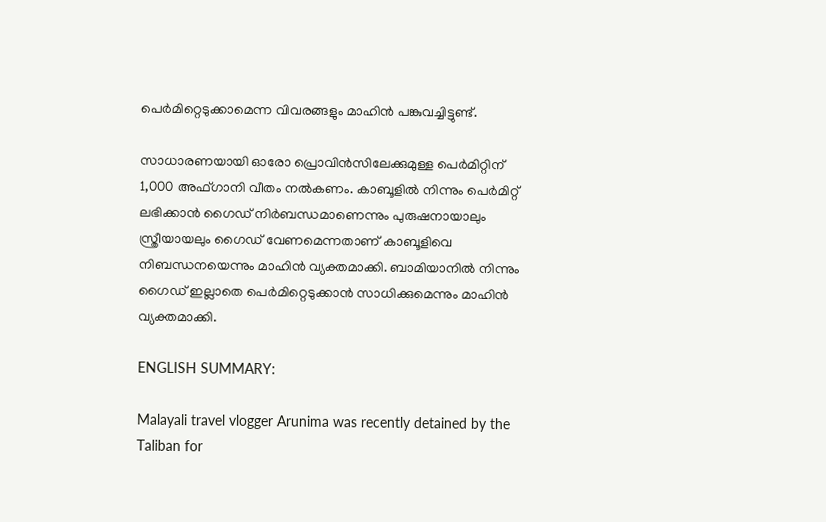പെര്‍മിറ്റെടുക്കാമെന്ന വിവരങ്ങളും മാഹിന്‍ പങ്കുവച്ചിട്ടുണ്ട്.

സാധാരണയായി ഓരോ പ്രൊവിൻസിലേക്കുമുള്ള പെർമിറ്റിന് 1,000 അഫ്ഗാനി വീതം നൽകണം. കാബൂളില്‍ നിന്നും പെര്‍മിറ്റ് ലഭിക്കാന്‍ ഗൈഡ് നിര്‍ബന്ധമാണെന്നും പുരുഷനായാലും സ്ത്രീയായലും ഗൈഡ് വേണമെന്നതാണ് കാബൂളിവെ നിബന്ധനയെന്നും മാഹിന്‍ വ്യക്തമാക്കി. ബാമിയാനില്‍ നിന്നും ഗൈഡ് ഇല്ലാതെ പെര്‍മിറ്റെടുക്കാന്‍ സാധിക്കുമെന്നും മാഹിന്‍ വ്യക്തമാക്കി.

ENGLISH SUMMARY:

Malayali travel vlogger Arunima was recently detained by the Taliban for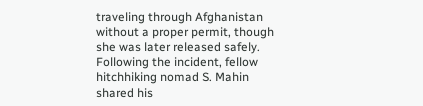traveling through Afghanistan without a proper permit, though she was later released safely. Following the incident, fellow hitchhiking nomad S. Mahin shared his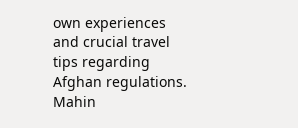own experiences and crucial travel tips regarding Afghan regulations. Mahin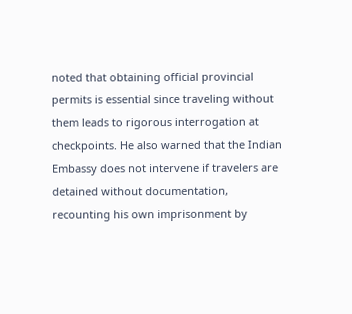noted that obtaining official provincial permits is essential since traveling without them leads to rigorous interrogation at checkpoints. He also warned that the Indian Embassy does not intervene if travelers are detained without documentation, recounting his own imprisonment by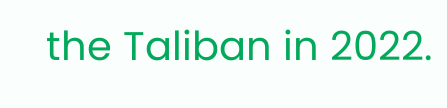the Taliban in 2022.